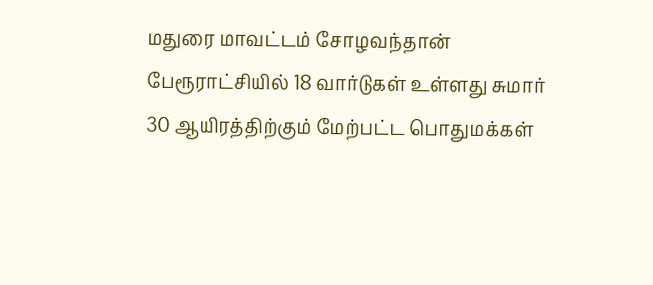மதுரை மாவட்டம் சோழவந்தான் பேரூராட்சியில் 18 வார்டுகள் உள்ளது சுமார் 30 ஆயிரத்திற்கும் மேற்பட்ட பொதுமக்கள்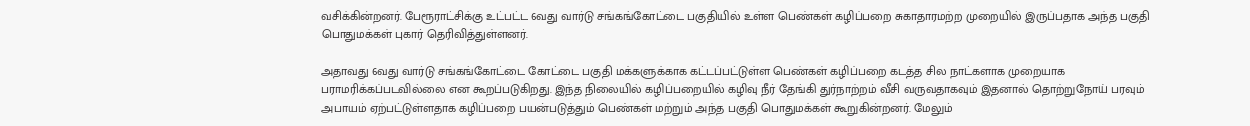வசிக்கின்றனர். பேரூராட்சிக்கு உட்பட்ட 6வது வார்டு சங்கங்கோட்டை பகுதியில் உள்ள பெண்கள் கழிப்பறை சுகாதாரமற்ற முறையில் இருப்பதாக அந்த பகுதி பொதுமக்கள் புகார் தெரிவித்துள்ளனர்.

அதாவது 6வது வார்டு சங்கங்கோட்டை கோட்டை பகுதி மக்களுக்காக கட்டப்பட்டுள்ள பெண்கள் கழிப்பறை கடத்த சில நாட்களாக முறையாக பராமரிக்கப்படவில்லை என கூறப்படுகிறது. இந்த நிலையில் கழிப்பறையில் கழிவு நீர் தேங்கி துர்நாற்றம் வீசி வருவதாகவும் இதனால் தொற்றுநோய் பரவும் அபாயம் ஏற்பட்டுள்ளதாக கழிப்பறை பயன்படுத்தும் பெண்கள் மற்றும் அந்த பகுதி பொதுமக்கள் கூறுகின்றனர். மேலும்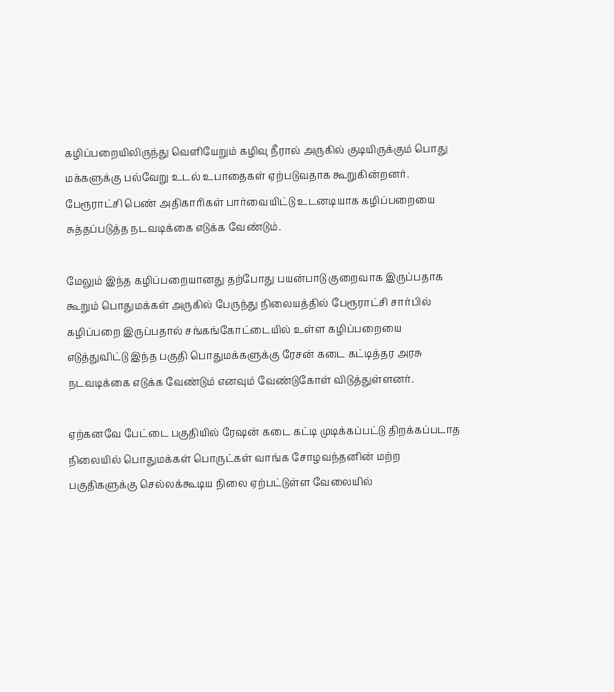கழிப்பறையிலிருந்து வெளியேறும் கழிவு நீரால் அருகில் குடியிருக்கும் பொது மக்களுக்கு பல்வேறு உடல் உபாதைகள் ஏற்படுவதாக கூறுகின்றனர். பேரூராட்சி பெண் அதிகாரிகள் பார்வையிட்டு உடனடியாக கழிப்பறையை சுத்தப்படுத்த நடவடிக்கை எடுக்க வேண்டும்.

மேலும் இந்த கழிப்பறையானது தற்போது பயன்பாடு குறைவாக இருப்பதாக கூறும் பொதுமக்கள் அருகில் பேருந்து நிலையத்தில் பேரூராட்சி சார்பில் கழிப்பறை இருப்பதால் சங்கங்கோட்டையில் உள்ள கழிப்பறையை எடுத்துவிட்டு இந்த பகுதி பொதுமக்களுக்கு ரேசன் கடை கட்டித்தர அரசு நடவடிக்கை எடுக்க வேண்டும் எனவும் வேண்டுகோள் விடுத்துள்ளனர்.

ஏற்கனவே பேட்டை பகுதியில் ரேஷன் கடை கட்டி முடிக்கப்பட்டு திறக்கப்படாத நிலையில் பொதுமக்கள் பொருட்கள் வாங்க சோழவந்தனின் மற்ற பகுதிகளுக்கு செல்லக்கூடிய நிலை ஏற்பட்டுள்ள வேலையில்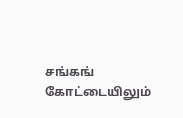சங்கங் கோட்டையிலும்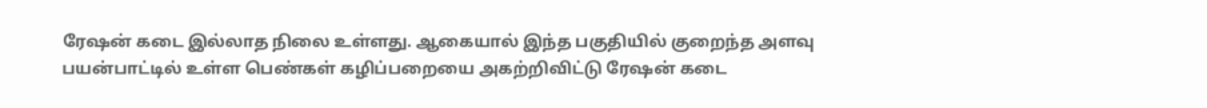ரேஷன் கடை இல்லாத நிலை உள்ளது. ஆகையால் இந்த பகுதியில் குறைந்த அளவு பயன்பாட்டில் உள்ள பெண்கள் கழிப்பறையை அகற்றிவிட்டு ரேஷன் கடை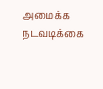அமைக்க நடவடிக்கை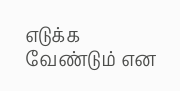எடுக்க வேண்டும் என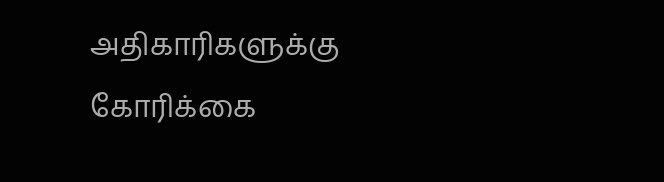அதிகாரிகளுக்கு கோரிக்கை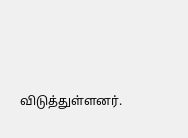விடுத்துள்ளனர்.